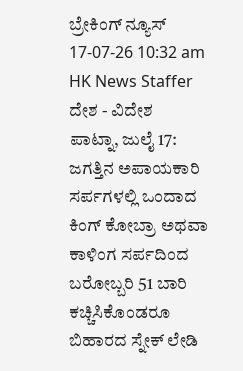ಬ್ರೇಕಿಂಗ್ ನ್ಯೂಸ್
17-07-26 10:32 am HK News Staffer ದೇಶ - ವಿದೇಶ
ಪಾಟ್ನಾ, ಜುಲೈ 17: ಜಗತ್ತಿನ ಅಪಾಯಕಾರಿ ಸರ್ಪಗಳಲ್ಲಿ ಒಂದಾದ ಕಿಂಗ್ ಕೋಬ್ರಾ ಅಥವಾ ಕಾಳಿಂಗ ಸರ್ಪದಿಂದ ಬರೋಬ್ಬರಿ 51 ಬಾರಿ ಕಚ್ಚಿಸಿಕೊಂಡರೂ ಬಿಹಾರದ ಸ್ನೇಕ್ ಲೇಡಿ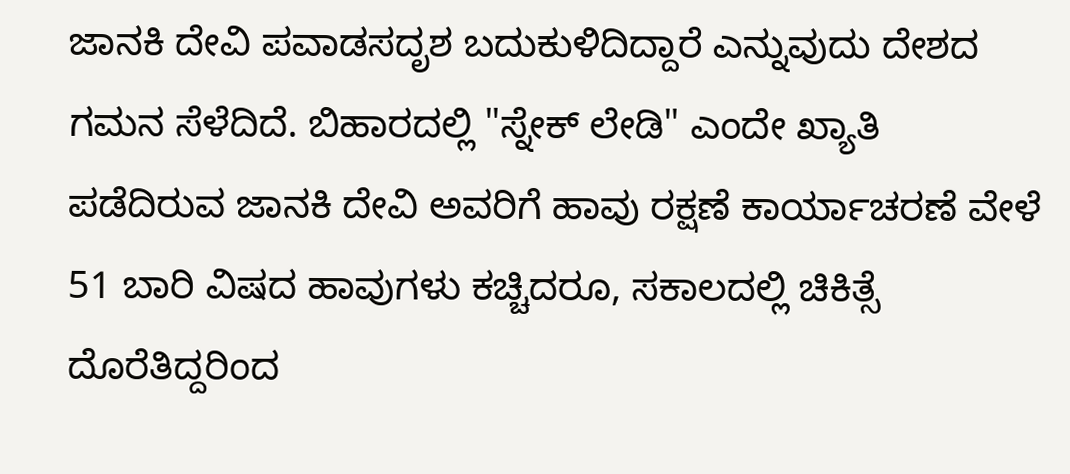ಜಾನಕಿ ದೇವಿ ಪವಾಡಸದೃಶ ಬದುಕುಳಿದಿದ್ದಾರೆ ಎನ್ನುವುದು ದೇಶದ ಗಮನ ಸೆಳೆದಿದೆ. ಬಿಹಾರದಲ್ಲಿ "ಸ್ನೇಕ್ ಲೇಡಿ" ಎಂದೇ ಖ್ಯಾತಿ ಪಡೆದಿರುವ ಜಾನಕಿ ದೇವಿ ಅವರಿಗೆ ಹಾವು ರಕ್ಷಣೆ ಕಾರ್ಯಾಚರಣೆ ವೇಳೆ 51 ಬಾರಿ ವಿಷದ ಹಾವುಗಳು ಕಚ್ಚಿದರೂ, ಸಕಾಲದಲ್ಲಿ ಚಿಕಿತ್ಸೆ ದೊರೆತಿದ್ದರಿಂದ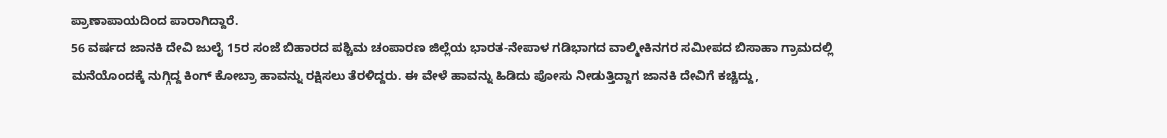ಪ್ರಾಣಾಪಾಯದಿಂದ ಪಾರಾಗಿದ್ದಾರೆ.
56 ವರ್ಷದ ಜಾನಕಿ ದೇವಿ ಜುಲೈ 15ರ ಸಂಜೆ ಬಿಹಾರದ ಪಶ್ಚಿಮ ಚಂಪಾರಣ ಜಿಲ್ಲೆಯ ಭಾರತ-ನೇಪಾಳ ಗಡಿಭಾಗದ ವಾಲ್ಮೀಕಿನಗರ ಸಮೀಪದ ಬಿಸಾಹಾ ಗ್ರಾಮದಲ್ಲಿ ಮನೆಯೊಂದಕ್ಕೆ ನುಗ್ಗಿದ್ದ ಕಿಂಗ್ ಕೋಬ್ರಾ ಹಾವನ್ನು ರಕ್ಷಿಸಲು ತೆರಳಿದ್ದರು. ಈ ವೇಳೆ ಹಾವನ್ನು ಹಿಡಿದು ಪೋಸು ನೀಡುತ್ತಿದ್ದಾಗ ಜಾನಕಿ ದೇವಿಗೆ ಕಚ್ಚಿದ್ದು,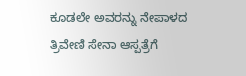ಕೂಡಲೇ ಅವರನ್ನು ನೇಪಾಳದ ತ್ರಿವೇಣಿ ಸೇನಾ ಆಸ್ಪತ್ರೆಗೆ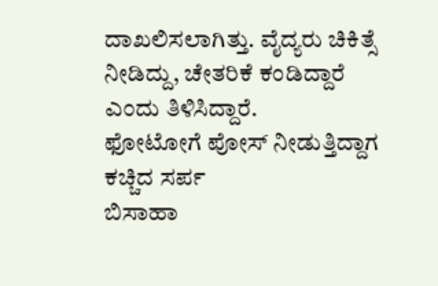ದಾಖಲಿಸಲಾಗಿತ್ತು. ವೈದ್ಯರು ಚಿಕಿತ್ಸೆ ನೀಡಿದ್ದು, ಚೇತರಿಕೆ ಕಂಡಿದ್ದಾರೆ ಎಂದು ತಿಳಿಸಿದ್ದಾರೆ.
ಫೋಟೋಗೆ ಪೋಸ್ ನೀಡುತ್ತಿದ್ದಾಗ ಕಚ್ಚಿದ ಸರ್ಪ
ಬಿಸಾಹಾ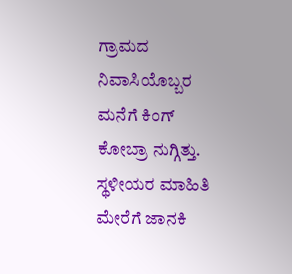ಗ್ರಾಮದ ನಿವಾಸಿಯೊಬ್ಬರ ಮನೆಗೆ ಕಿಂಗ್ ಕೋಬ್ರಾ ನುಗ್ಗಿತ್ತು. ಸ್ಥಳೀಯರ ಮಾಹಿತಿ ಮೇರೆಗೆ ಜಾನಕಿ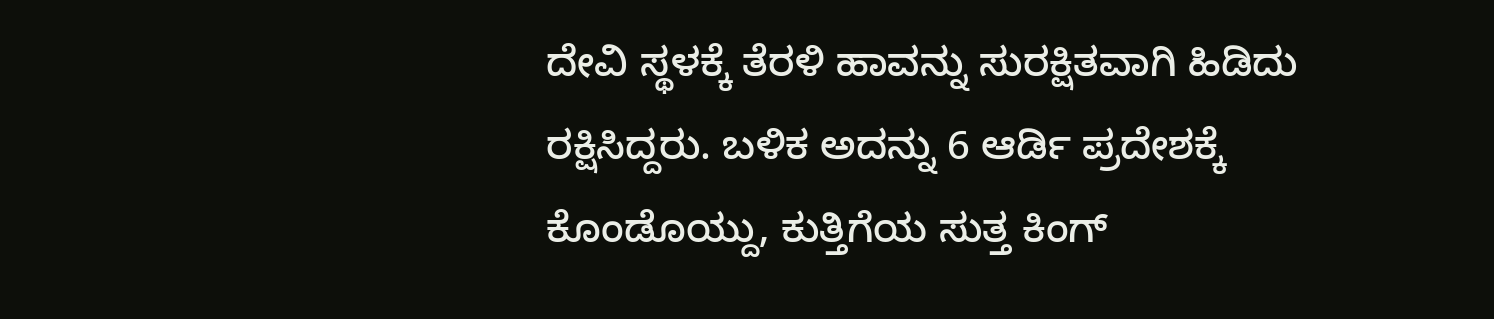ದೇವಿ ಸ್ಥಳಕ್ಕೆ ತೆರಳಿ ಹಾವನ್ನು ಸುರಕ್ಷಿತವಾಗಿ ಹಿಡಿದು ರಕ್ಷಿಸಿದ್ದರು. ಬಳಿಕ ಅದನ್ನು 6 ಆರ್ಡಿ ಪ್ರದೇಶಕ್ಕೆ ಕೊಂಡೊಯ್ದು, ಕುತ್ತಿಗೆಯ ಸುತ್ತ ಕಿಂಗ್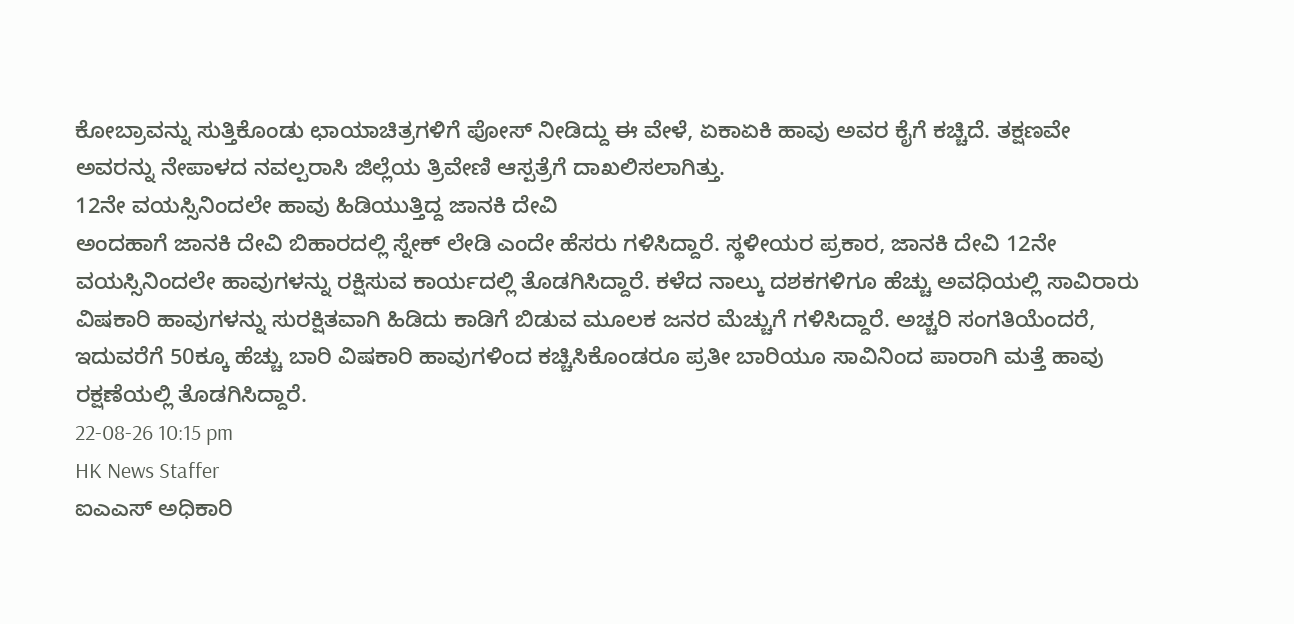ಕೋಬ್ರಾವನ್ನು ಸುತ್ತಿಕೊಂಡು ಛಾಯಾಚಿತ್ರಗಳಿಗೆ ಪೋಸ್ ನೀಡಿದ್ದು ಈ ವೇಳೆ, ಏಕಾಏಕಿ ಹಾವು ಅವರ ಕೈಗೆ ಕಚ್ಚಿದೆ. ತಕ್ಷಣವೇ ಅವರನ್ನು ನೇಪಾಳದ ನವಲ್ಪರಾಸಿ ಜಿಲ್ಲೆಯ ತ್ರಿವೇಣಿ ಆಸ್ಪತ್ರೆಗೆ ದಾಖಲಿಸಲಾಗಿತ್ತು.
12ನೇ ವಯಸ್ಸಿನಿಂದಲೇ ಹಾವು ಹಿಡಿಯುತ್ತಿದ್ದ ಜಾನಕಿ ದೇವಿ
ಅಂದಹಾಗೆ ಜಾನಕಿ ದೇವಿ ಬಿಹಾರದಲ್ಲಿ ಸ್ನೇಕ್ ಲೇಡಿ ಎಂದೇ ಹೆಸರು ಗಳಿಸಿದ್ದಾರೆ. ಸ್ಥಳೀಯರ ಪ್ರಕಾರ, ಜಾನಕಿ ದೇವಿ 12ನೇ ವಯಸ್ಸಿನಿಂದಲೇ ಹಾವುಗಳನ್ನು ರಕ್ಷಿಸುವ ಕಾರ್ಯದಲ್ಲಿ ತೊಡಗಿಸಿದ್ದಾರೆ. ಕಳೆದ ನಾಲ್ಕು ದಶಕಗಳಿಗೂ ಹೆಚ್ಚು ಅವಧಿಯಲ್ಲಿ ಸಾವಿರಾರು ವಿಷಕಾರಿ ಹಾವುಗಳನ್ನು ಸುರಕ್ಷಿತವಾಗಿ ಹಿಡಿದು ಕಾಡಿಗೆ ಬಿಡುವ ಮೂಲಕ ಜನರ ಮೆಚ್ಚುಗೆ ಗಳಿಸಿದ್ದಾರೆ. ಅಚ್ಚರಿ ಸಂಗತಿಯೆಂದರೆ, ಇದುವರೆಗೆ 50ಕ್ಕೂ ಹೆಚ್ಚು ಬಾರಿ ವಿಷಕಾರಿ ಹಾವುಗಳಿಂದ ಕಚ್ಚಿಸಿಕೊಂಡರೂ ಪ್ರತೀ ಬಾರಿಯೂ ಸಾವಿನಿಂದ ಪಾರಾಗಿ ಮತ್ತೆ ಹಾವು ರಕ್ಷಣೆಯಲ್ಲಿ ತೊಡಗಿಸಿದ್ದಾರೆ.
22-08-26 10:15 pm
HK News Staffer
ಐಎಎಸ್ ಅಧಿಕಾರಿ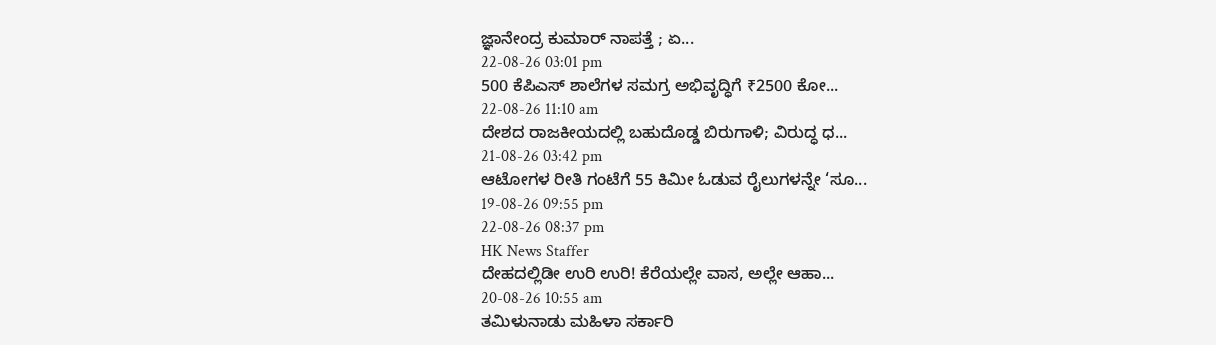ಜ್ಞಾನೇಂದ್ರ ಕುಮಾರ್ ನಾಪತ್ತೆ ; ಏ...
22-08-26 03:01 pm
500 ಕೆಪಿಎಸ್ ಶಾಲೆಗಳ ಸಮಗ್ರ ಅಭಿವೃದ್ಧಿಗೆ ₹2500 ಕೋ...
22-08-26 11:10 am
ದೇಶದ ರಾಜಕೀಯದಲ್ಲಿ ಬಹುದೊಡ್ಡ ಬಿರುಗಾಳಿ; ವಿರುದ್ಧ ಧ...
21-08-26 03:42 pm
ಆಟೋಗಳ ರೀತಿ ಗಂಟೆಗೆ 55 ಕಿಮೀ ಓಡುವ ರೈಲುಗಳನ್ನೇ ‘ಸೂ...
19-08-26 09:55 pm
22-08-26 08:37 pm
HK News Staffer
ದೇಹದಲ್ಲಿಡೀ ಉರಿ ಉರಿ! ಕೆರೆಯಲ್ಲೇ ವಾಸ, ಅಲ್ಲೇ ಆಹಾ...
20-08-26 10:55 am
ತಮಿಳುನಾಡು ಮಹಿಳಾ ಸರ್ಕಾರಿ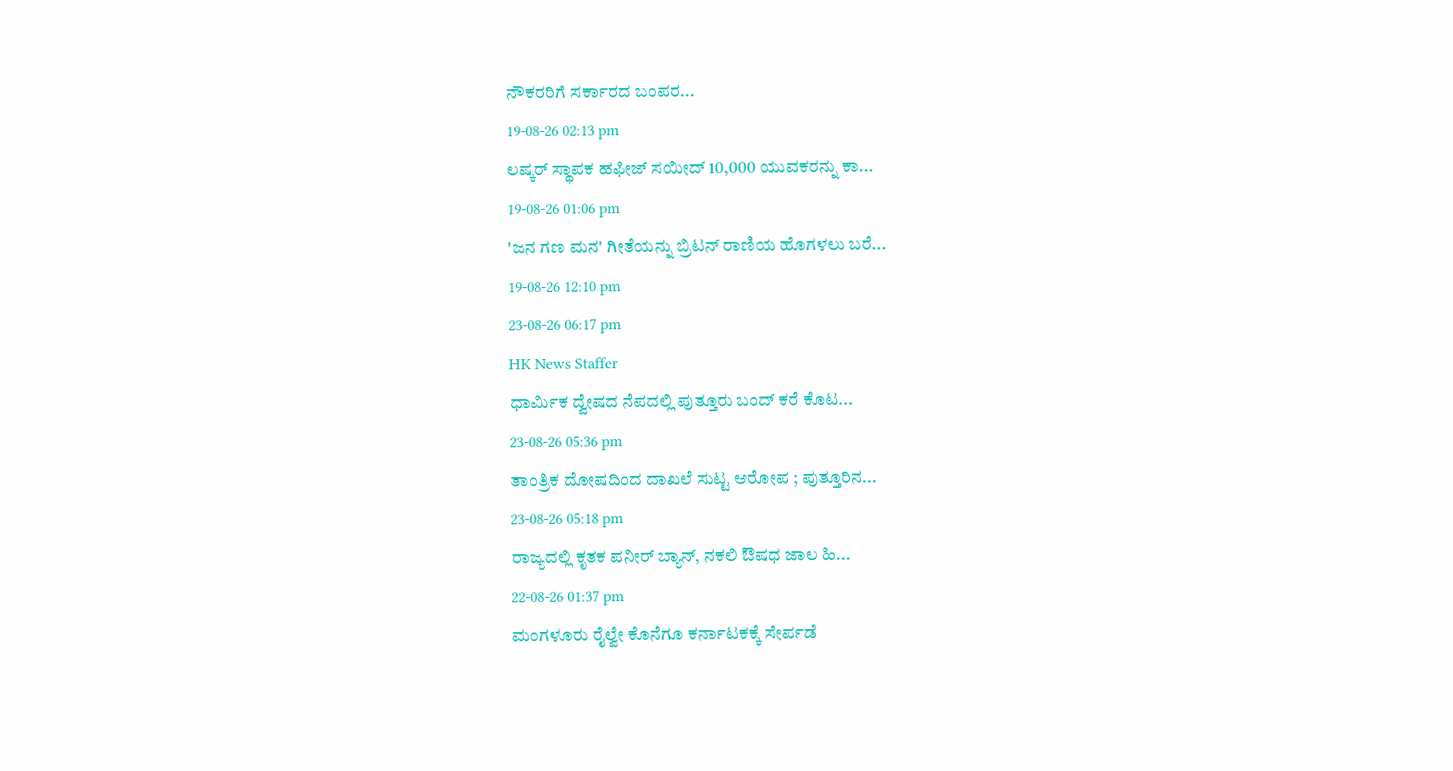ನೌಕರರಿಗೆ ಸರ್ಕಾರದ ಬಂಪರ...
19-08-26 02:13 pm
ಲಷ್ಕರ್ ಸ್ಥಾಪಕ ಹಫೀಜ್ ಸಯೀದ್ 10,000 ಯುವಕರನ್ನು ಕಾ...
19-08-26 01:06 pm
'ಜನ ಗಣ ಮನ' ಗೀತೆಯನ್ನು ಬ್ರಿಟನ್ ರಾಣಿಯ ಹೊಗಳಲು ಬರೆ...
19-08-26 12:10 pm
23-08-26 06:17 pm
HK News Staffer
ಧಾರ್ಮಿಕ ದ್ವೇಷದ ನೆಪದಲ್ಲಿ ಪುತ್ತೂರು ಬಂದ್ ಕರೆ ಕೊಟ...
23-08-26 05:36 pm
ತಾಂತ್ರಿಕ ದೋಷದಿಂದ ದಾಖಲೆ ಸುಟ್ಟ ಆರೋಪ ; ಪುತ್ತೂರಿನ...
23-08-26 05:18 pm
ರಾಜ್ಯದಲ್ಲಿ ಕೃತಕ ಪನೀರ್ ಬ್ಯಾನ್, ನಕಲಿ ಔಷಧ ಜಾಲ ಹಿ...
22-08-26 01:37 pm
ಮಂಗಳೂರು ರೈಲ್ವೇ ಕೊನೆಗೂ ಕರ್ನಾಟಕಕ್ಕೆ ಸೇರ್ಪಡೆ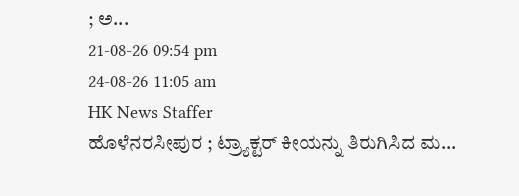; ಅ...
21-08-26 09:54 pm
24-08-26 11:05 am
HK News Staffer
ಹೊಳೆನರಸೀಪುರ ; ಟ್ರ್ಯಾಕ್ಟರ್ ಕೀಯನ್ನು ತಿರುಗಿಸಿದ ಮ...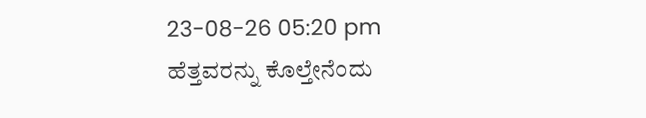23-08-26 05:20 pm
ಹೆತ್ತವರನ್ನು ಕೊಲ್ತೇನೆಂದು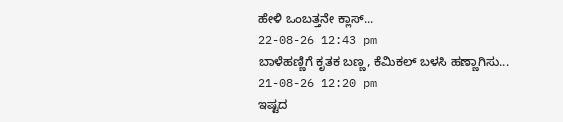ಹೇಳಿ ಒಂಬತ್ತನೇ ಕ್ಲಾಸ್...
22-08-26 12:43 pm
ಬಾಳೆಹಣ್ಣಿಗೆ ಕೃತಕ ಬಣ್ಣ, ಕೆಮಿಕಲ್ ಬಳಸಿ ಹಣ್ಣಾಗಿಸು...
21-08-26 12:20 pm
ಇಷ್ಟದ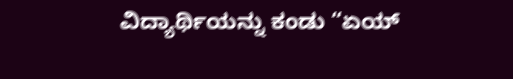ವಿದ್ಯಾರ್ಥಿಯನ್ನು ಕಂಡು “ಏಯ್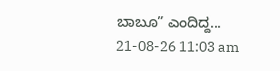ಬಾಬೂ” ಎಂದಿದ್ದ...
21-08-26 11:03 am